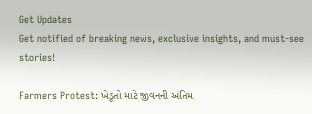Get Updates
Get notified of breaking news, exclusive insights, and must-see stories!

Farmers Protest: ખેડૂતો માટે જીવનની અંતિમ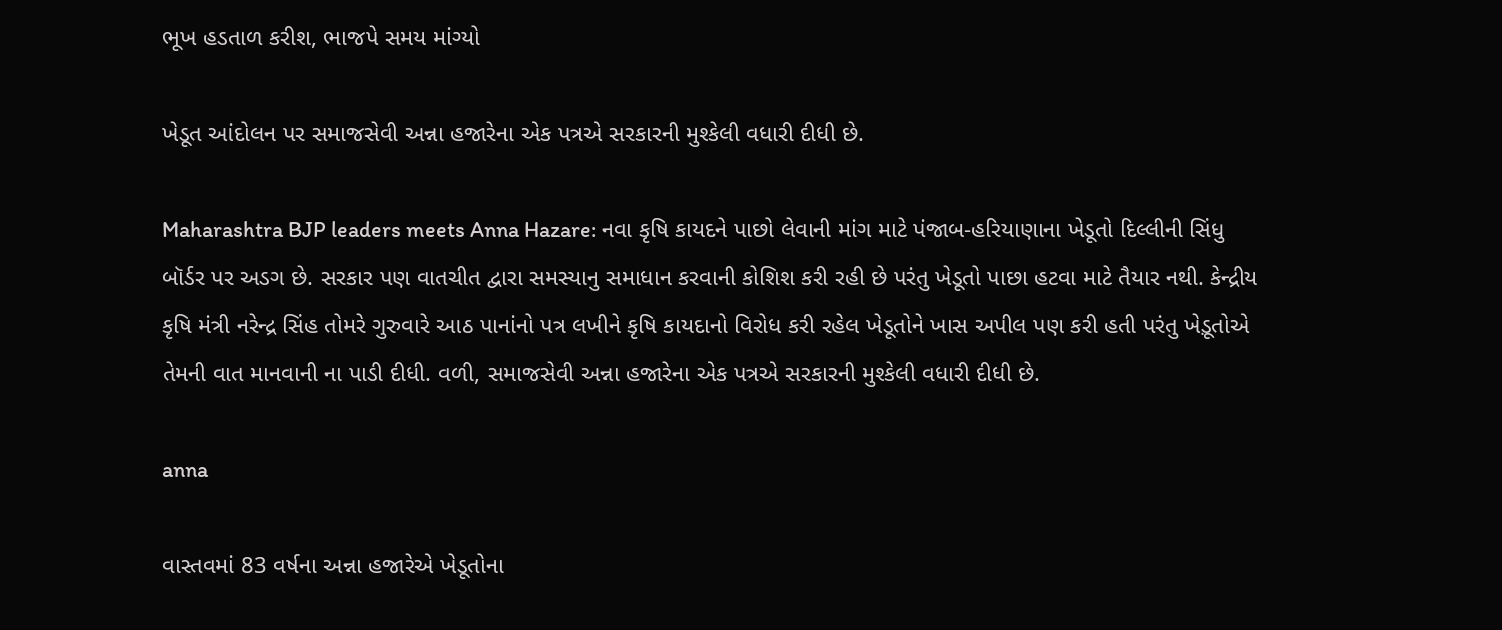ભૂખ હડતાળ કરીશ, ભાજપે સમય માંગ્યો

ખેડૂત આંદોલન પર સમાજસેવી અન્ના હજારેના એક પત્રએ સરકારની મુશ્કેલી વધારી દીધી છે.

Maharashtra BJP leaders meets Anna Hazare: નવા કૃષિ કાયદને પાછો લેવાની માંગ માટે પંજાબ-હરિયાણાના ખેડૂતો દિલ્લીની સિંધુ બૉર્ડર પર અડગ છે. સરકાર પણ વાતચીત દ્વારા સમસ્યાનુ સમાધાન કરવાની કોશિશ કરી રહી છે પરંતુ ખેડૂતો પાછા હટવા માટે તૈયાર નથી. કેન્દ્રીય કૃષિ મંત્રી નરેન્દ્ર સિંહ તોમરે ગુરુવારે આઠ પાનાંનો પત્ર લખીને કૃષિ કાયદાનો વિરોધ કરી રહેલ ખેડૂતોને ખાસ અપીલ પણ કરી હતી પરંતુ ખેડ઼ૂતોએ તેમની વાત માનવાની ના પાડી દીધી. વળી, સમાજસેવી અન્ના હજારેના એક પત્રએ સરકારની મુશ્કેલી વધારી દીધી છે.

anna

વાસ્તવમાં 83 વર્ષના અન્ના હજારેએ ખેડૂતોના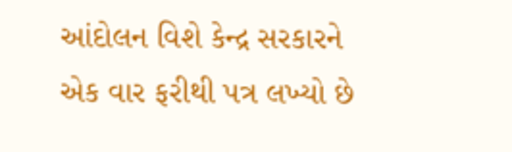આંદોલન વિશે કેન્દ્ર સરકારને એક વાર ફરીથી પત્ર લખ્યો છે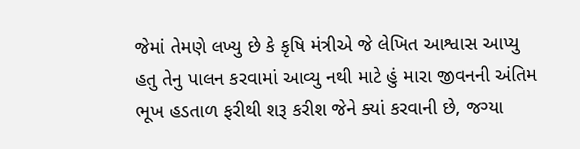જેમાં તેમણે લખ્યુ છે કે કૃષિ મંત્રીએ જે લેખિત આશ્વાસ આપ્યુ હતુ તેનુ પાલન કરવામાં આવ્યુ નથી માટે હું મારા જીવનની અંતિમ ભૂખ હડતાળ ફરીથી શરૂ કરીશ જેને ક્યાં કરવાની છે, જગ્યા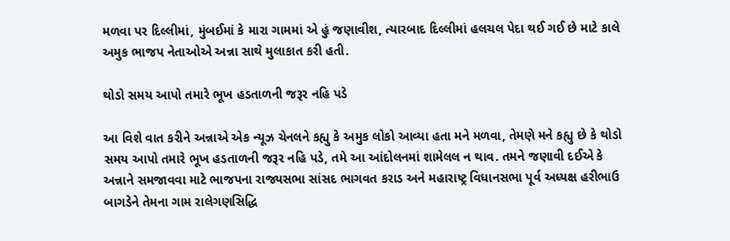મળવા પર દિલ્લીમાં, મુંબઈમાં કે મારા ગામમાં એ હું જણાવીશ, ત્યારબાદ દિલ્લીમાં હલચલ પેદા થઈ ગઈ છે માટે કાલે અમુક ભાજપ નેતાઓએ અન્ના સાથે મુલાકાત કરી હતી.

થોડો સમય આપો તમારે ભૂખ હડતાળની જરૂર નહિ પડે

આ વિશે વાત કરીને અન્નાએ એક ન્યૂઝ ચેનલને કહ્યુ કે અમુક લોકો આવ્યા હતા મને મળવા, તેમણે મને કહ્યુ છે કે થોડો સમય આપો તમારે ભૂખ હડતાળની જરૂર નહિ પડે, તમે આ આંદોલનમાં શામેલલ ન થાવ. તમને જણાવી દઈએ કે અન્નાને સમજાવવા માટે ભાજપના રાજ્યસભા સાંસદ ભાગવત કરાડ અને મહારાષ્ટ્ર વિધાનસભા પૂર્વ અધ્યક્ષ હરીભાઉ બાગડેને તેમના ગામ રાલેગણસિદ્ધિ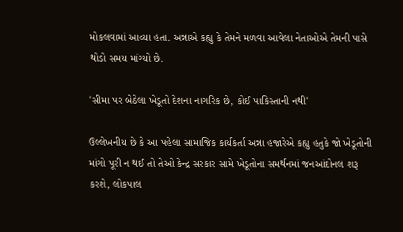મોકલવામાં આવ્યા હતા. અન્નાએ કહ્યુ કે તેમને મળવા આવેલા નેતાઓએ તેમની પાસે થોડો સમય માંગ્યો છે.

'સીમા પર બેઠેલા ખેડૂતો દેશના નાગરિક છે, કોઈ પાકિસ્તાની નથી'

ઉલ્લેખનીય છે કે આ પહેલા સામાજિક કાર્યકર્તા અન્ના હજારેએ કહ્યુ હતુકે જો ખેડૂતોની માંગો પૂરી ન થઈ તો તેઓ કેન્દ્ર સરકાર સામે ખેડૂતોના સમર્થનમાં જનઆંદોનલ શરૂ કરશે, લોકપાલ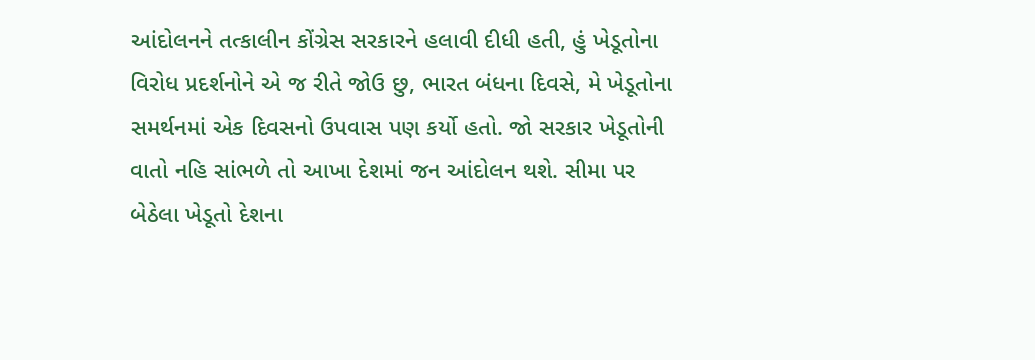આંદોલનને તત્કાલીન કોંગ્રેસ સરકારને હલાવી દીધી હતી, હું ખેડૂતોના વિરોધ પ્રદર્શનોને એ જ રીતે જોઉ છુ, ભારત બંધના દિવસે, મે ખેડૂતોના સમર્થનમાં એક દિવસનો ઉપવાસ પણ કર્યો હતો. જો સરકાર ખેડૂતોની વાતો નહિ સાંભળે તો આખા દેશમાં જન આંદોલન થશે. સીમા પર બેઠેલા ખેડૂતો દેશના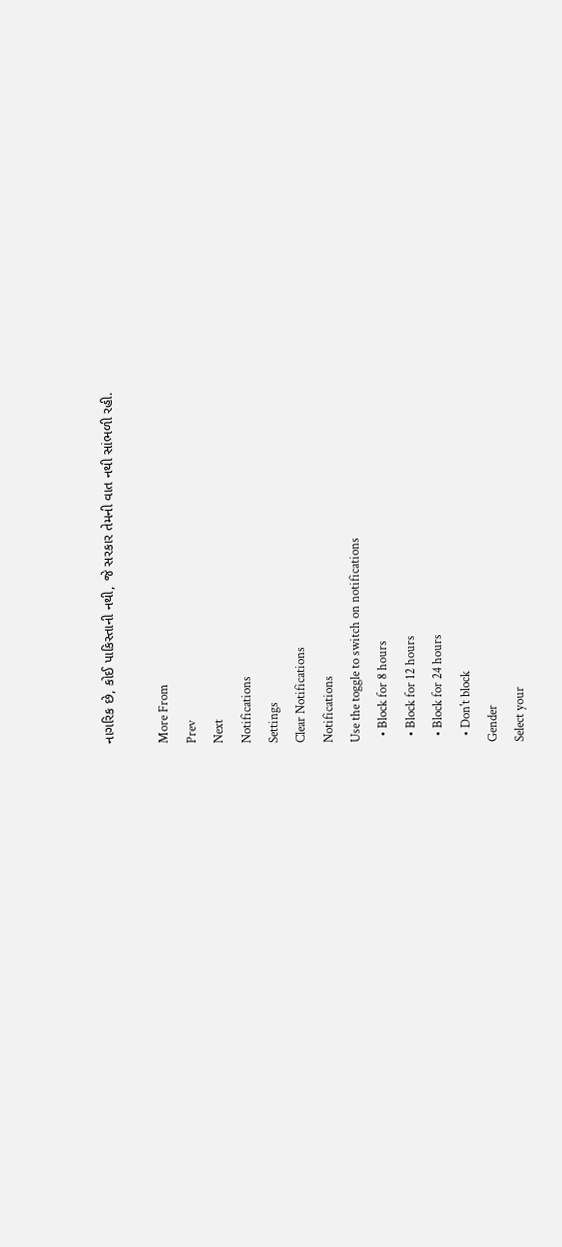નાગરિક છે, કોઈ પાકિસ્તાની નથી, જે સરકાર તેમની વાત નથી સાંભળી રહી.

More From
Prev
Next
Notifications
Settings
Clear Notifications
Notifications
Use the toggle to switch on notifications
  • Block for 8 hours
  • Block for 12 hours
  • Block for 24 hours
  • Don't block
Gender
Select your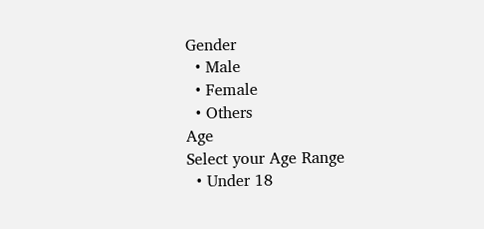Gender
  • Male
  • Female
  • Others
Age
Select your Age Range
  • Under 18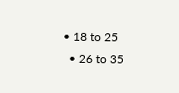• 18 to 25
  • 26 to 35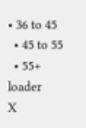• 36 to 45
  • 45 to 55
  • 55+
loader
X